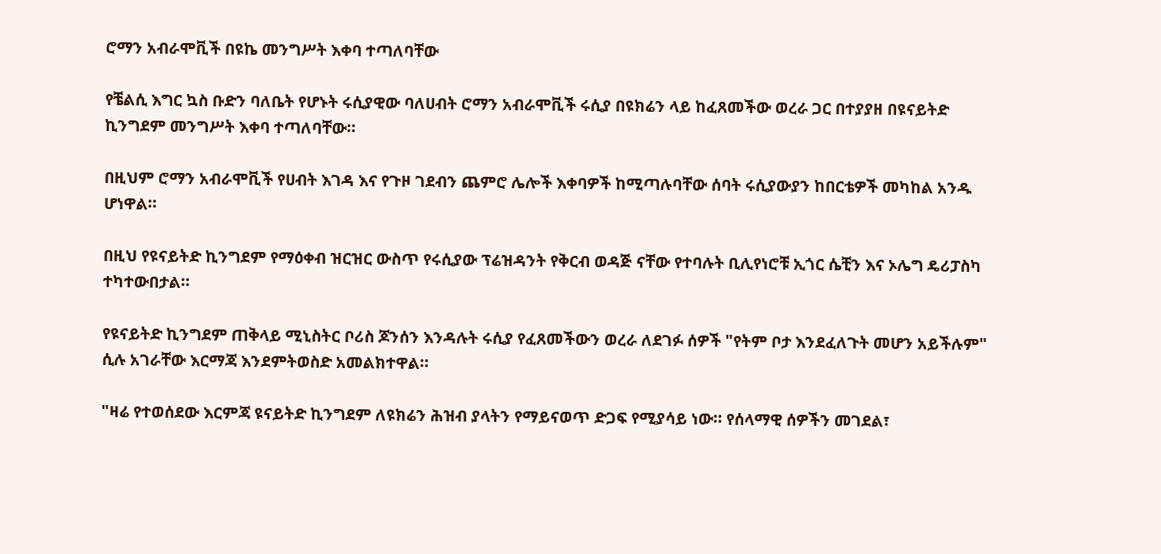ሮማን አብራሞቪች በዩኬ መንግሥት እቀባ ተጣለባቸው

የቼልሲ እግር ኳስ ቡድን ባለቤት የሆኑት ሩሲያዊው ባለሀብት ሮማን አብራሞቪች ሩሲያ በዩክሬን ላይ ከፈጸመችው ወረራ ጋር በተያያዘ በዩናይትድ ኪንግደም መንግሥት እቀባ ተጣለባቸው።

በዚህም ሮማን አብራሞቪች የሀብት እገዳ እና የጉዞ ገደብን ጨምሮ ሌሎች እቀባዎች ከሚጣሉባቸው ሰባት ሩሲያውያን ከበርቴዎች መካከል አንዱ ሆነዋል።

በዚህ የዩናይትድ ኪንግደም የማዕቀብ ዝርዝር ውስጥ የሩሲያው ፕሬዝዳንት የቅርብ ወዳጅ ናቸው የተባሉት ቢሊየነሮቹ ኢጎር ሴቺን እና ኦሌግ ዴሪፓስካ ተካተውበታል።

የዩናይትድ ኪንግደም ጠቅላይ ሚኒስትር ቦሪስ ጆንሰን እንዳሉት ሩሲያ የፈጸመችውን ወረራ ለደገፉ ሰዎች "የትም ቦታ እንደፈለጉት መሆን አይችሉም" ሲሉ አገራቸው እርማጃ እንደምትወስድ አመልክተዋል።

"ዛሬ የተወሰደው እርምጃ ዩናይትድ ኪንግደም ለዩክሬን ሕዝብ ያላትን የማይናወጥ ድጋፍ የሚያሳይ ነው። የሰላማዊ ሰዎችን መገደል፣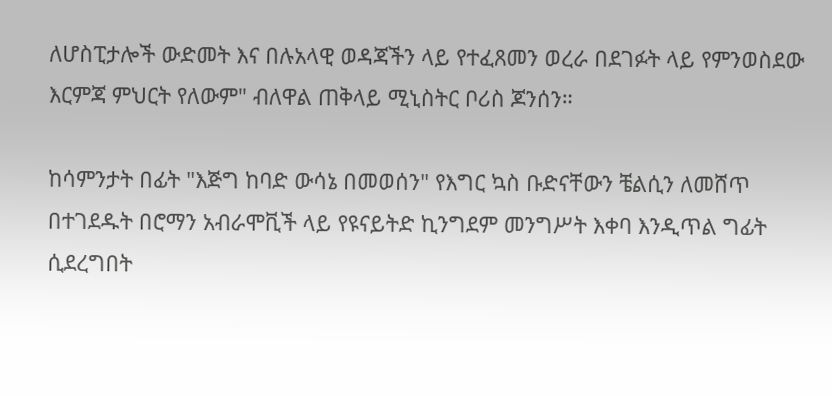ለሆስፒታሎች ውድመት እና በሉአላዊ ወዳጃችን ላይ የተፈጸመን ወረራ በደገፉት ላይ የምንወስደው እርምጃ ምህርት የለውም" ብለዋል ጠቅላይ ሚኒስትር ቦሪስ ጆንሰን።

ከሳምንታት በፊት "እጅግ ከባድ ውሳኔ በመወሰን" የእግር ኳስ ቡድናቸውን ቼልሲን ለመሸጥ በተገደዱት በሮማን አብራሞቪች ላይ የዩናይትድ ኪንግደም መንግሥት እቀባ እንዲጥል ግፊት ሲደረግበት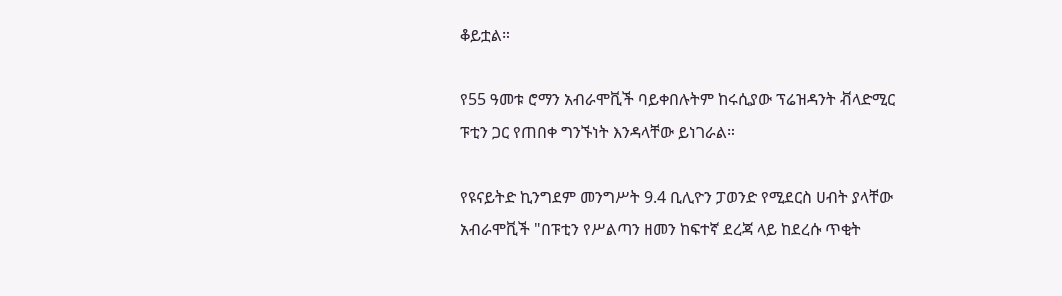ቆይቷል።

የ55 ዓመቱ ሮማን አብራሞቪች ባይቀበሉትም ከሩሲያው ፕሬዝዳንት ቭላድሚር ፑቲን ጋር የጠበቀ ግንኙነት እንዳላቸው ይነገራል።

የዩናይትድ ኪንግደም መንግሥት 9.4 ቢሊዮን ፓወንድ የሚደርስ ሀብት ያላቸው አብራሞቪች "በፑቲን የሥልጣን ዘመን ከፍተኛ ደረጃ ላይ ከደረሱ ጥቂት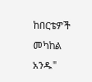ከበርቴዎች መካከል አንዱ"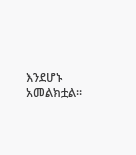እንደሆኑ አመልክቷል።